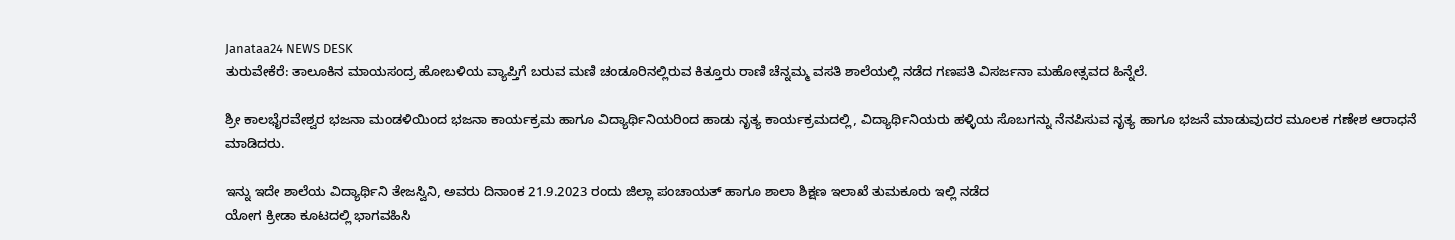Janataa24 NEWS DESK
ತುರುವೇಕೆರೆ: ತಾಲೂಕಿನ ಮಾಯಸಂದ್ರ ಹೋಬಳಿಯ ವ್ಯಾಪ್ತಿಗೆ ಬರುವ ಮಣಿ ಚಂಡೂರಿನಲ್ಲಿರುವ ಕಿತ್ತೂರು ರಾಣಿ ಚೆನ್ನಮ್ಮ ವಸತಿ ಶಾಲೆಯಲ್ಲಿ ನಡೆದ ಗಣಪತಿ ವಿಸರ್ಜನಾ ಮಹೋತ್ಸವದ ಹಿನ್ನೆಲೆ.

ಶ್ರೀ ಕಾಲಭೈರವೇಶ್ವರ ಭಜನಾ ಮಂಡಳಿಯಿಂದ ಭಜನಾ ಕಾರ್ಯಕ್ರಮ ಹಾಗೂ ವಿದ್ಯಾರ್ಥಿನಿಯರಿಂದ ಹಾಡು ನೃತ್ಯ ಕಾರ್ಯಕ್ರಮದಲ್ಲಿ, ವಿದ್ಯಾರ್ಥಿನಿಯರು ಹಳ್ಳಿಯ ಸೊಬಗನ್ನು ನೆನಪಿಸುವ ನೃತ್ಯ ಹಾಗೂ ಭಜನೆ ಮಾಡುವುದರ ಮೂಲಕ ಗಣೇಶ ಆರಾಧನೆ ಮಾಡಿದರು.

ಇನ್ನು ಇದೇ ಶಾಲೆಯ ವಿದ್ಯಾರ್ಥಿನಿ ತೇಜಸ್ವಿನಿ, ಅವರು ದಿನಾಂಕ 21.9.2023 ರಂದು ಜಿಲ್ಲಾ ಪಂಚಾಯತ್ ಹಾಗೂ ಶಾಲಾ ಶಿಕ್ಷಣ ಇಲಾಖೆ ತುಮಕೂರು ಇಲ್ಲಿ ನಡೆದ
ಯೋಗ ಕ್ರೀಡಾ ಕೂಟದಲ್ಲಿ ಭಾಗವಹಿಸಿ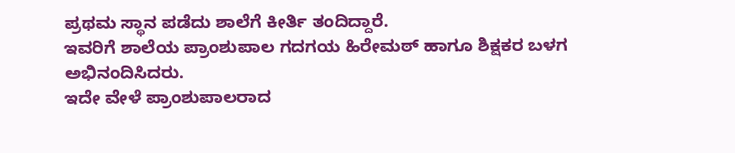ಪ್ರಥಮ ಸ್ಥಾನ ಪಡೆದು ಶಾಲೆಗೆ ಕೀರ್ತಿ ತಂದಿದ್ದಾರೆ.
ಇವರಿಗೆ ಶಾಲೆಯ ಪ್ರಾಂಶುಪಾಲ ಗದಗಯ ಹಿರೇಮಠ್ ಹಾಗೂ ಶಿಕ್ಷಕರ ಬಳಗ ಅಭಿನಂದಿಸಿದರು.
ಇದೇ ವೇಳೆ ಪ್ರಾಂಶುಪಾಲರಾದ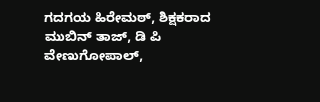ಗದಗಯ ಹಿರೇಮಠ್, ಶಿಕ್ಷಕರಾದ ಮುಬಿನ್ ತಾಜ್, ಡಿ ಪಿ ವೇಣುಗೋಪಾಲ್,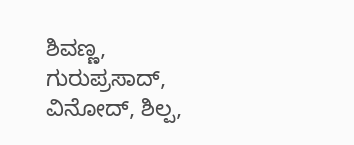ಶಿವಣ್ಣ, ಗುರುಪ್ರಸಾದ್, ವಿನೋದ್, ಶಿಲ್ಪ,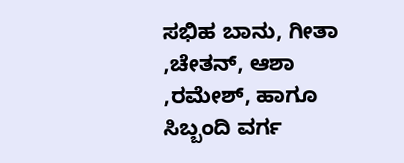ಸಭಿಹ ಬಾನು, ಗೀತಾ ,ಚೇತನ್, ಆಶಾ ,ರಮೇಶ್, ಹಾಗೂ ಸಿಬ್ಬಂದಿ ವರ್ಗ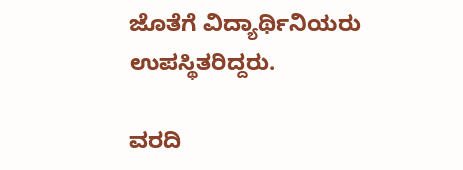ಜೊತೆಗೆ ವಿದ್ಯಾರ್ಥಿನಿಯರು ಉಪಸ್ಥಿತರಿದ್ದರು.

ವರದಿ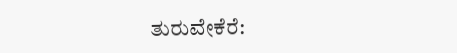ತುರುವೇಕೆರೆ: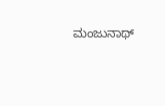ಮಂಜುನಾಥ್